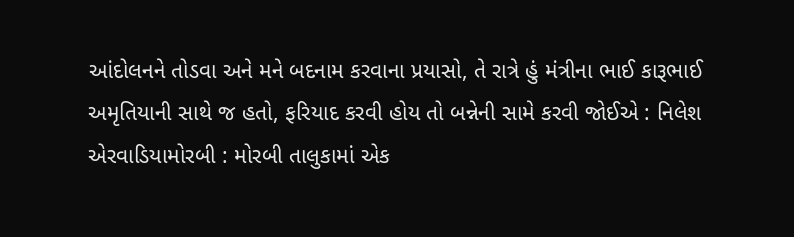આંદોલનને તોડવા અને મને બદનામ કરવાના પ્રયાસો, તે રાત્રે હું મંત્રીના ભાઈ કારૂભાઈ અમૃતિયાની સાથે જ હતો, ફરિયાદ કરવી હોય તો બન્નેની સામે કરવી જોઈએ : નિલેશ એરવાડિયામોરબી : મોરબી તાલુકામાં એક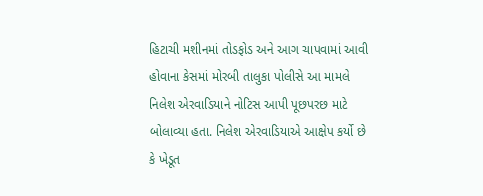હિટાચી મશીનમાં તોડફોડ અને આગ ચાપવામાં આવી હોવાના કેસમાં મોરબી તાલુકા પોલીસે આ મામલે નિલેશ એરવાડિયાને નોટિસ આપી પૂછપરછ માટે બોલાવ્યા હતા. નિલેશ એરવાડિયાએ આક્ષેપ કર્યો છે કે ખેડૂત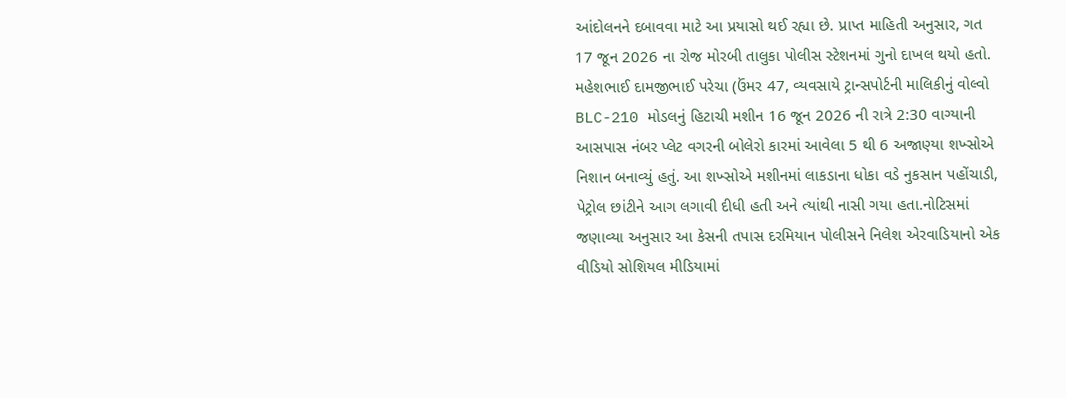આંદોલનને દબાવવા માટે આ પ્રયાસો થઈ રહ્યા છે. પ્રાપ્ત માહિતી અનુસાર, ગત 17 જૂન 2026 ના રોજ મોરબી તાલુકા પોલીસ સ્ટેશનમાં ગુનો દાખલ થયો હતો. મહેશભાઈ દામજીભાઈ પરેચા (ઉંમર 47, વ્યવસાયે ટ્રાન્સપોર્ટની માલિકીનું વોલ્વો BLC-210 મોડલનું હિટાચી મશીન 16 જૂન 2026 ની રાત્રે 2:30 વાગ્યાની આસપાસ નંબર પ્લેટ વગરની બોલેરો કારમાં આવેલા 5 થી 6 અજાણ્યા શખ્સોએ નિશાન બનાવ્યું હતું. આ શખ્સોએ મશીનમાં લાકડાના ધોકા વડે નુકસાન પહોંચાડી, પેટ્રોલ છાંટીને આગ લગાવી દીધી હતી અને ત્યાંથી નાસી ગયા હતા.નોટિસમાં જણાવ્યા અનુસાર આ કેસની તપાસ દરમિયાન પોલીસને નિલેશ એરવાડિયાનો એક વીડિયો સોશિયલ મીડિયામાં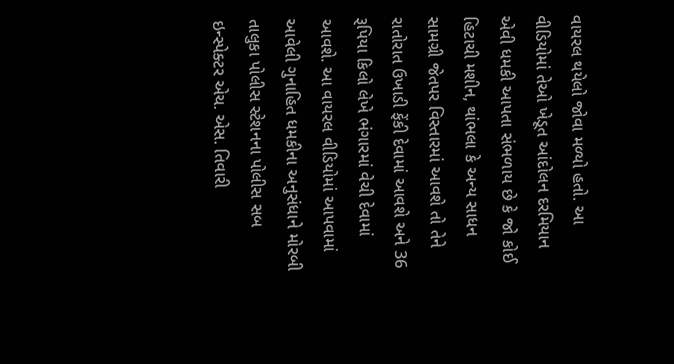વાયરલ થયેલો જોવા મળ્યો હતો. આ વીડિયોમાં તેઓ ખેડૂત આંદોલન દરમિયાન એવી ધમકી આપતા સંભળાય છે કે જો કોઈ હિટાચી મશીન, થાંભલા કે અન્ય સાધન સામગ્રી જેતપર વિસ્તારમાં આવશે તો તેને રાતોરાત ઉખાડી ફેંકી દેવામાં આવશે અને 36 રૂપિયા કિલો લેખે ભંગારમાં વેચી દેવામાં આવશે. આ વાયરલ વીડિયોમાં આપવામાં આવેલી ગુનાહિત ધમકીના અનુસંધાને મોરબી તાલુકા પોલીસ સ્ટેશનના પોલીસ સબ ઇન્સ્પેક્ટર એચ. એસ. તિવારી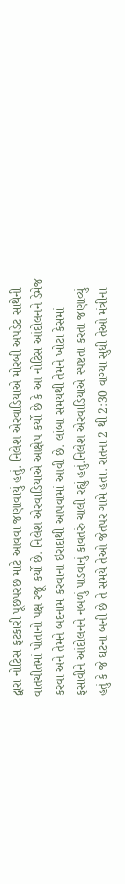દ્વારા નોટિસ ફટકારી પૂછપરછ માટે આવવા જણાવાયું હતું. નિલેશ એરવાડિયાએ મોરબી અપડેટ સાથેની વાતચીતમાં પોતાનો પક્ષ રજૂ કર્યો છે. નિલેશ એરવાડિયાએ આક્ષેપ કર્યો છે કે આ નોટિસ આંદોલનને ડેમેજ કરવા અને તેમને બદનામ કરવાના ઇરાદાથી આપવામાં આવી છે. લાંબા સમયથી તેમને ખોટા કેસમાં ફસાવીને આંદોલનને નબળું પાડવાનું કાવતરું ચાલી રહ્યું હતું.નિલેશ એરવાડિયાએ સ્પષ્ટતા કરતા જણાવ્યું હતું કે જે ઘટના બની છે તે સમયે તેઓ જેતપર ગામે હતા. રાતના 2 થી 2:30 વાગ્યા સુધી તેઓ મંત્રીના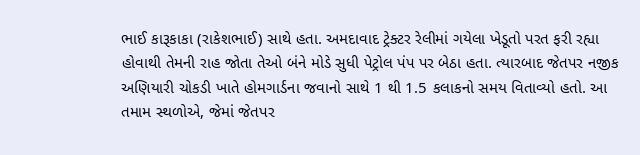ભાઈ કારૂકાકા (રાકેશભાઈ) સાથે હતા. અમદાવાદ ટ્રેક્ટર રેલીમાં ગયેલા ખેડૂતો પરત ફરી રહ્યા હોવાથી તેમની રાહ જોતા તેઓ બંને મોડે સુધી પેટ્રોલ પંપ પર બેઠા હતા. ત્યારબાદ જેતપર નજીક અણિયારી ચોકડી ખાતે હોમગાર્ડના જવાનો સાથે 1 થી 1.5 કલાકનો સમય વિતાવ્યો હતો. આ તમામ સ્થળોએ, જેમાં જેતપર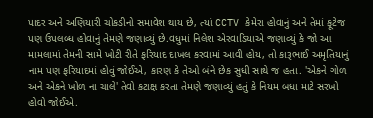પાદર અને અણિયારી ચોકડીનો સમાવેશ થાય છે, ત્યાં CCTV કેમેરા હોવાનું અને તેમાં ફૂટેજ પણ ઉપલબ્ધ હોવાનું તેમણે જણાવ્યું છે.વધુમાં નિલેશ એરવાડિયાએ જણાવ્યું કે જો આ મામલામાં તેમની સામે ખોટી રીતે ફરિયાદ દાખલ કરવામાં આવી હોય, તો કારૂભાઈ અમૃતિયાનું નામ પણ ફરિયાદમાં હોવું જોઈએ, કારણ કે તેઓ બંને છેક સુધી સાથે જ હતા. 'એકને ગોળ અને એકને ખોળ ના ચાલે' તેવો કટાક્ષ કરતા તેમણે જણાવ્યું હતું કે નિયમ બધા માટે સરખો હોવો જોઈએ.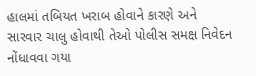હાલમાં તબિયત ખરાબ હોવાને કારણે અને સારવાર ચાલુ હોવાથી તેઓ પોલીસ સમક્ષ નિવેદન નોંધાવવા ગયા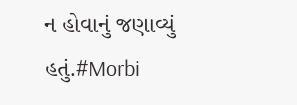ન હોવાનું જણાવ્યું હતું.#Morbi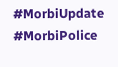#MorbiUpdate #MorbiPolice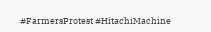#FarmersProtest #HitachiMachine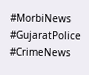#MorbiNews #GujaratPolice #CrimeNews